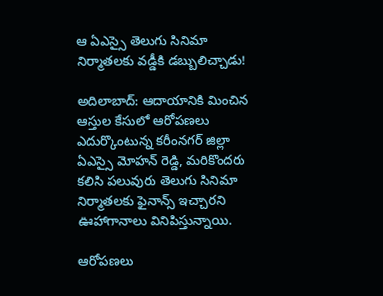ఆ ఏఎస్సై తెలుగు సినిమా నిర్మాతలకు వడ్డీకి డబ్బులిచ్చాడు!

అదిలాబాద్: ఆదాయానికి మించిన ఆస్తుల కేసులో ఆరోపణలు ఎదుర్కొంటున్న కరీంనగర్ జిల్లా ఏఎస్సై మోహన్ రెడ్డి, మరికొందరు కలిసి పలువురు తెలుగు సినిమా నిర్మాతలకు ఫైనాన్స్ ఇచ్చారని ఊహాగానాలు వినిపిస్తున్నాయి.

ఆరోపణలు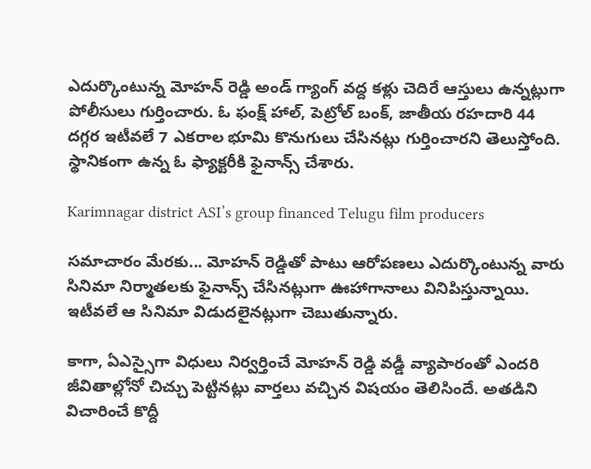ఎదుర్కొంటున్న మోహన్ రెడ్డి అండ్ గ్యాంగ్ వద్ద కళ్లు చెదిరే ఆస్తులు ఉన్నట్లుగా పోలీసులు గుర్తించారు. ఓ ఫంక్ష్ హాల్, పెట్రోల్ బంక్, జాతీయ రహదారి 44 దగ్గర ఇటీవలే 7 ఎకరాల భూమి కొనుగులు చేసినట్లు గుర్తించారని తెలుస్తోంది. స్థానికంగా ఉన్న ఓ ఫ్యాక్టరీకి ఫైనాన్స్ చేశారు.

Karimnagar district ASI’s group financed Telugu film producers

సమాచారం మేరకు... మోహన్ రెడ్డితో పాటు ఆరోపణలు ఎదుర్కొంటున్న వారు సినిమా నిర్మాతలకు ఫైనాన్స్ చేసినట్లుగా ఊహాగానాలు వినిపిస్తున్నాయి. ఇటీవలే ఆ సినిమా విడుదలైనట్లుగా చెబుతున్నారు.

కాగా, ఏఎస్సైగా విధులు నిర్వర్తించే మోహన్ రెడ్డి వడ్డీ వ్యాపారంతో ఎందరి జీవితాల్లోనో చిచ్చు పెట్టినట్లు వార్తలు వచ్చిన విషయం తెలిసిందే. అతడిని విచారించే కొద్దీ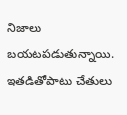నిజాలు బయటపడుతున్నాయి. ఇతడితోపాటు చేతులు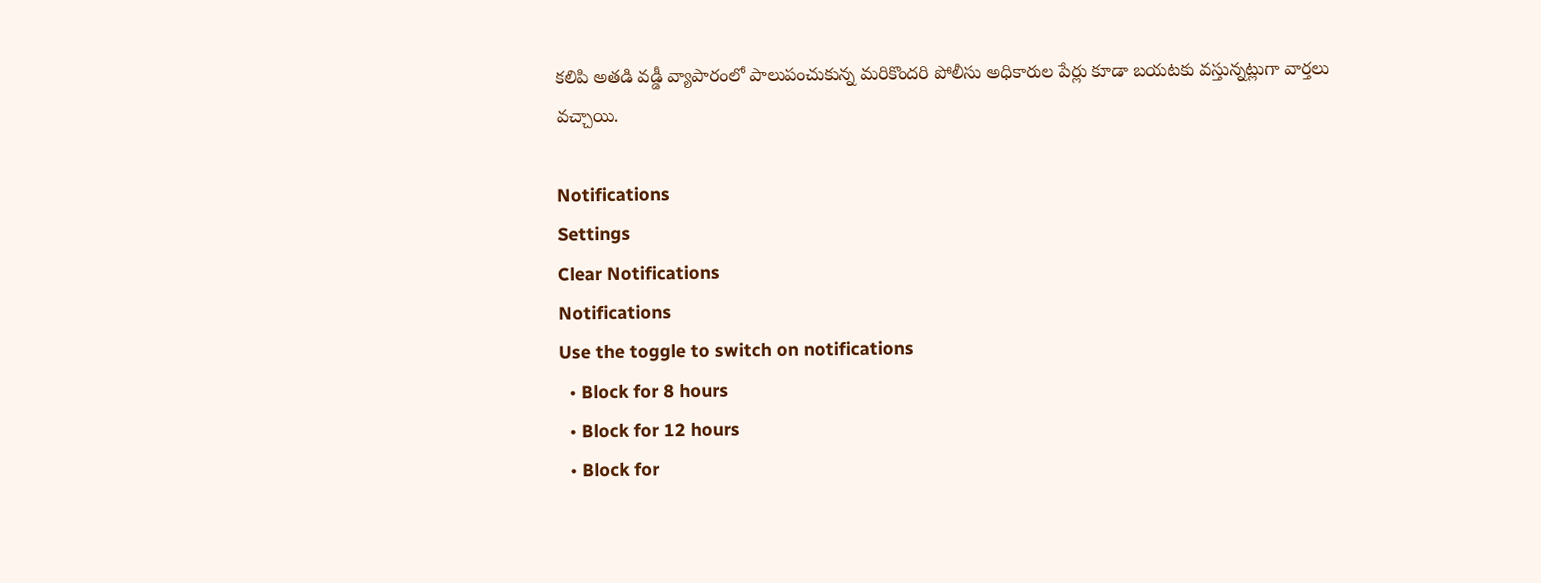కలిపి అతడి వడ్డీ వ్యాపారంలో పాలుపంచుకున్న మరికొందరి పోలీసు అధికారుల పేర్లు కూడా బయటకు వస్తున్నట్లుగా వార్తలు వచ్చాయి.

Notifications
Settings
Clear Notifications
Notifications
Use the toggle to switch on notifications
  • Block for 8 hours
  • Block for 12 hours
  • Block for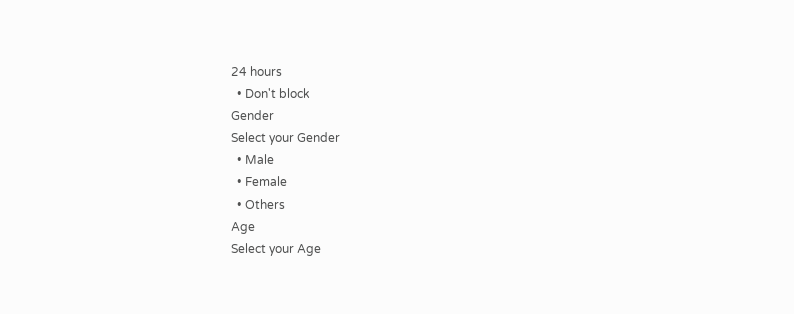24 hours
  • Don't block
Gender
Select your Gender
  • Male
  • Female
  • Others
Age
Select your Age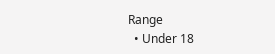Range
  • Under 18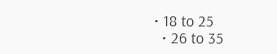• 18 to 25
  • 26 to 35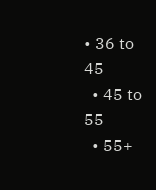• 36 to 45
  • 45 to 55
  • 55+